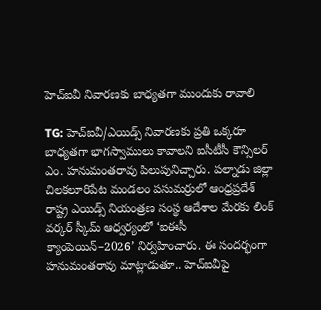హెచ్ఐవీ నివారణకు బాధ్యతగా ముందుకు రావాలి

TG: హెచ్ఐవీ/ఎయిడ్స్ నివారణకు ప్రతి ఒక్కరూ బాధ్యతగా భాగస్వాములు కావాలని ఐసీటీసీ కౌన్సిలర్ ఎం. హనుమంతరావు పిలుపునిచ్చారు. పల్నాడు జిల్లా చిలకలూరిపేట మండలం పసుమర్రులో ఆంధ్రప్రదేశ్ రాష్ట్ర ఎయిడ్స్ నియంత్రణ సంస్థ ఆదేశాల మేరకు లింక్ వర్కర్ స్కీమ్ ఆధ్వర్యంలో ‘ఐఈసీ క్యాంపెయిన్–2026’ నిర్వహించారు. ఈ సందర్భంగా హనుమంతరావు మాట్లాడుతూ.. హెచ్ఐవీపై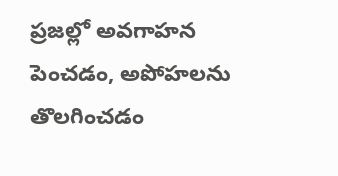ప్రజల్లో అవగాహన పెంచడం, అపోహలను తొలగించడం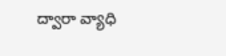ద్వారా వ్యాధి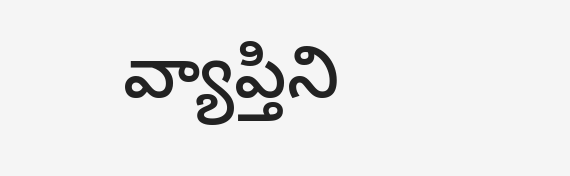వ్యాప్తిని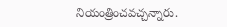నియంత్రించవచ్చన్నారు.